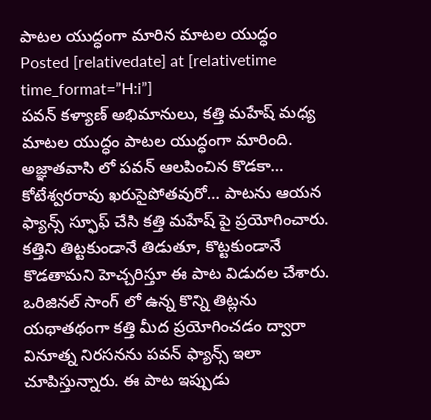పాటల యుద్ధంగా మారిన మాటల యుద్ధం
Posted [relativedate] at [relativetime time_format=”H:i”]
పవన్ కళ్యాణ్ అభిమానులు, కత్తి మహేష్ మధ్య మాటల యుద్ధం పాటల యుద్ధంగా మారింది. అజ్ఞాతవాసి లో పవన్ ఆలపించిన కొడకా… కోటేశ్వరరావు ఖరుసైపోతవురో… పాటను ఆయన ఫ్యాన్స్ స్ఫూఫ్ చేసి కత్తి మహేష్ పై ప్రయోగించారు. కత్తిని తిట్టకుండానే తిడుతూ, కొట్టకుండానే కొడతామని హెచ్చరిస్తూ ఈ పాట విడుదల చేశారు. ఒరిజినల్ సాంగ్ లో ఉన్న కొన్ని తిట్లను యథాతథంగా కత్తి మీద ప్రయోగించడం ద్వారా వినూత్న నిరసనను పవన్ ఫ్యాన్స్ ఇలా చూపిస్తున్నారు. ఈ పాట ఇప్పుడు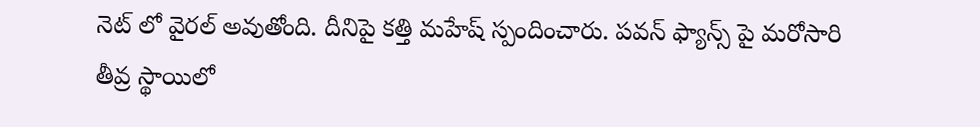నెట్ లో వైరల్ అవుతోంది. దీనిపై కత్తి మహేష్ స్పందించారు. పవన్ ఫ్యాన్స్ పై మరోసారి తీవ్ర స్థాయిలో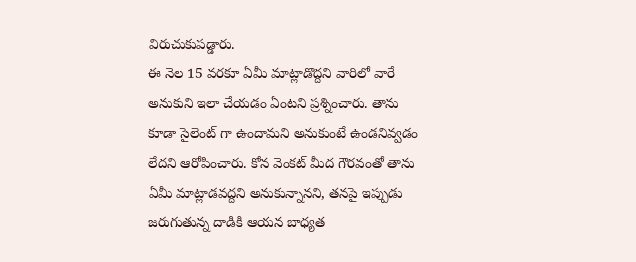విరుచుకుపడ్డారు.
ఈ నెల 15 వరకూ ఏమీ మాట్లాడొద్దని వారిలో వారే అనుకుని ఇలా చేయడం ఏంటని ప్రశ్నించారు. తాను కూడా సైలెంట్ గా ఉందామని అనుకుంటే ఉండనివ్వడం లేదని ఆరోపించారు. కోన వెంకట్ మీద గౌరవంతో తాను ఏమీ మాట్లాడవద్దని అనుకున్నానని, తనపై ఇప్పుడు జరుగుతున్న దాడికి ఆయన బాధ్యత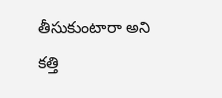తీసుకుంటారా అని కత్తి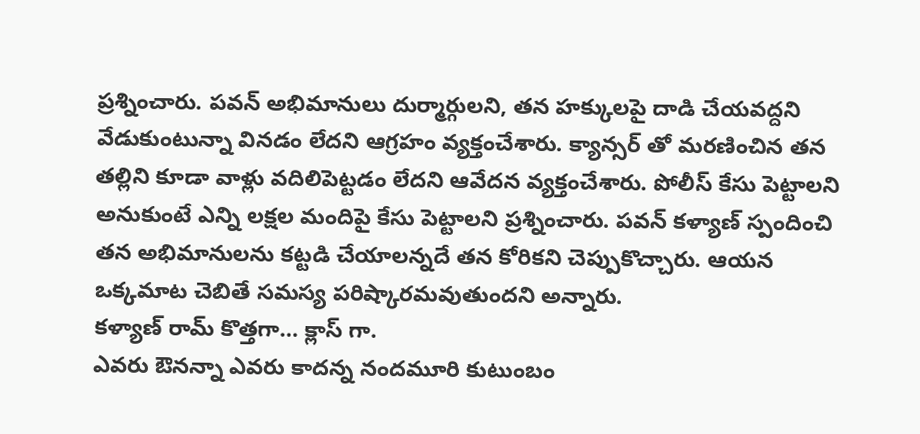ప్రశ్నించారు. పవన్ అభిమానులు దుర్మార్గులని, తన హక్కులపై దాడి చేయవద్దని వేడుకుంటున్నా వినడం లేదని ఆగ్రహం వ్యక్తంచేశారు. క్యాన్సర్ తో మరణించిన తన తల్లిని కూడా వాళ్లు వదిలిపెట్టడం లేదని ఆవేదన వ్యక్తంచేశారు. పోలీస్ కేసు పెట్టాలని అనుకుంటే ఎన్ని లక్షల మందిపై కేసు పెట్టాలని ప్రశ్నించారు. పవన్ కళ్యాణ్ స్పందించి తన అభిమానులను కట్టడి చేయాలన్నదే తన కోరికని చెప్పుకొచ్చారు. ఆయన ఒక్కమాట చెబితే సమస్య పరిష్కారమవుతుందని అన్నారు.
కళ్యాణ్ రామ్ కొత్తగా… క్లాస్ గా.
ఎవరు ఔనన్నా ఎవరు కాదన్న నందమూరి కుటుంబం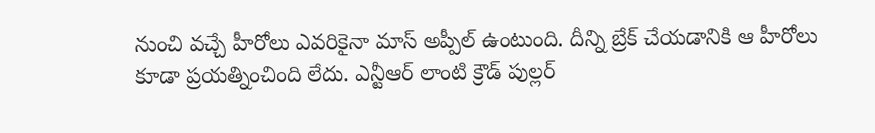నుంచి వచ్చే హీరోలు ఎవరికైనా మాస్ అప్పీల్ ఉంటుంది. దీన్ని బ్రేక్ చేయడానికి ఆ హీరోలు కూడా ప్రయత్నించింది లేదు. ఎన్టీఆర్ లాంటి క్రౌడ్ పుల్లర్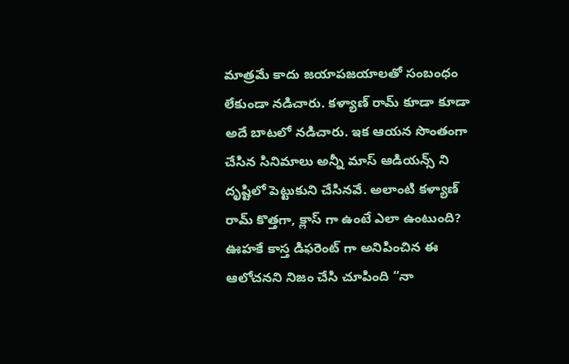మాత్రమే కాదు జయాపజయాలతో సంబంధం లేకుండా నడిచారు. కళ్యాణ్ రామ్ కూడా కూడా అదే బాటలో నడిచారు. ఇక ఆయన సొంతంగా చేసిన సినిమాలు అన్నీ మాస్ ఆడియన్స్ ని దృష్టిలో పెట్టుకుని చేసినవే. అలాంటి కళ్యాణ్ రామ్ కొత్తగా, క్లాస్ గా ఉంటే ఎలా ఉంటుంది? ఊహకే కాస్త డిఫరెంట్ గా అనిపించిన ఈ ఆలోచనని నిజం చేసి చూపింది “నా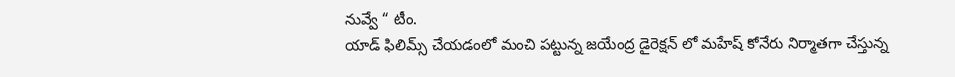నువ్వే “ టీం.
యాడ్ ఫిలిమ్స్ చేయడంలో మంచి పట్టున్న జయేంద్ర డైరెక్షన్ లో మహేష్ కోనేరు నిర్మాతగా చేస్తున్న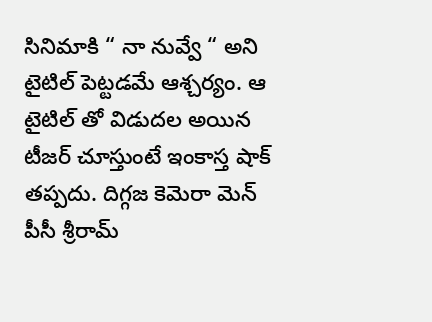సినిమాకి “ నా నువ్వే “ అని టైటిల్ పెట్టడమే ఆశ్చర్యం. ఆ టైటిల్ తో విడుదల అయిన టీజర్ చూస్తుంటే ఇంకాస్త షాక్ తప్పదు. దిగ్గజ కెమెరా మెన్ పీసీ శ్రీరామ్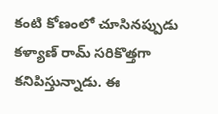కంటి కోణంలో చూసినప్పుడు కళ్యాణ్ రామ్ సరికొత్తగా కనిపిస్తున్నాడు. ఈ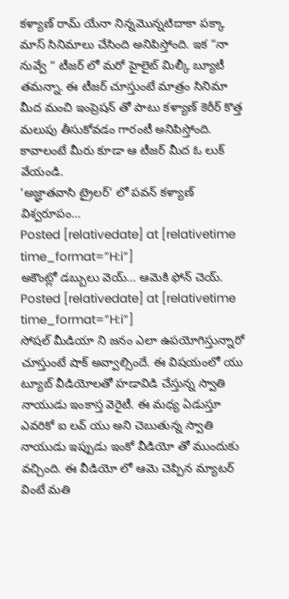కళ్యాణ్ రామ్ యేనా నిన్నమొన్నటిదాకా పక్కా మాస్ సినిమాలు చేసింది అనిపిస్తోంది. ఇక “నా నువ్వే “ టీజర్ లో మరో హైలైట్ మిల్కీ బ్యూటీ తమన్నా. ఈ టీజర్ చూస్తుంటే మాత్రం సినిమా మీద మంచి ఇంప్రెషన్ తో పాటు కళ్యాణ్ కెరీర్ కొత్త మలుపు తీసుకోవడం గారంటీ అనిపిస్తోంది. కావాలంటే మీరు కూడా ఆ టీజర్ మీద ఓ లుక్ వేయండి.
‘అజ్ఞాతవాసి ట్రైలర్’ లో పవన్ కళ్యాణ్ విశ్వరూపం…
Posted [relativedate] at [relativetime time_format=”H:i”]
అకౌంట్లో డబ్బులు వెయ్… ఆమెకి ఫోన్ చెయ్.
Posted [relativedate] at [relativetime time_format=”H:i”]
సోషల్ మీడియా ని జనం ఎలా ఉపయోగిస్తున్నారో చూస్తుంటే షాక్ అవ్వాల్సిందే. ఈ విషయంలో యు ట్యూబ్ వీడియోలతో హడావిడి చేస్తున్న స్వాతి నాయుడు ఇంకాస్త వెరైటీ. ఈ మధ్య ఏడుస్తూ ఎవరికో ఐ లవ్ యు అని చెబుతున్న స్వాతి నాయుడు ఇప్పుడు ఇంకో వీడియో తో ముందుకు వచ్చింది. ఈ వీడియో లో ఆమె చెప్పిన మ్యాటర్ వింటే మతి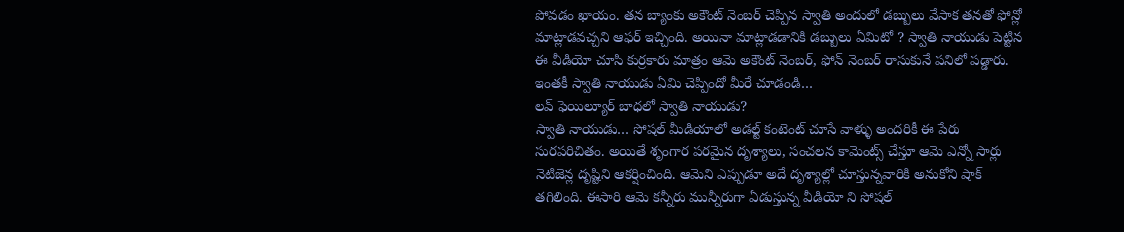పోవడం ఖాయం. తన బ్యాంకు అకౌంట్ నెంబర్ చెప్పిన స్వాతి అందులో డబ్బులు వేసాక తనతో ఫోన్లో మాట్లాడవచ్చని ఆఫర్ ఇచ్చింది. అయినా మాట్లాడడానికి డబ్బులు ఏమిటో ? స్వాతి నాయుడు పెట్టిన ఈ వీడియో చూసి కుర్రకారు మాత్రం ఆమె అకౌంట్ నెంబర్, ఫోన్ నెంబర్ రాసుకునే పనిలో పడ్డారు. ఇంతకీ స్వాతి నాయుడు ఏమి చెప్పిందో మీరే చూడండి…
లవ్ ఫెయిల్యూర్ బాధలో స్వాతి నాయుడు?
స్వాతి నాయుడు… సోషల్ మీడియాలో అడల్ట్ కంటెంట్ చూసే వాళ్ళు అందరికీ ఈ పేరు సురపరిచితం. అయితే శృంగార పరమైన దృశ్యాలు, సంచలన కామెంట్స్ చేస్తూ ఆమె ఎన్నో సార్లు నెటిజెన్ల దృష్టిని ఆకర్షించింది. ఆమెని ఎప్పుడూ అదే దృశ్యాల్లో చూస్తున్నవారికి అనుకోని షాక్ తగిలింది. ఈసారి ఆమె కన్నీరు మున్నీరుగా ఏడుస్తున్న వీడియో ని సోషల్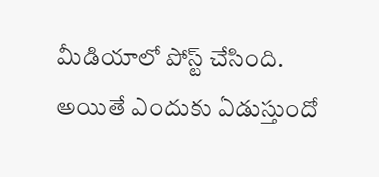మీడియాలో పోస్ట్ చేసింది. అయితే ఎందుకు ఏడుస్తుందో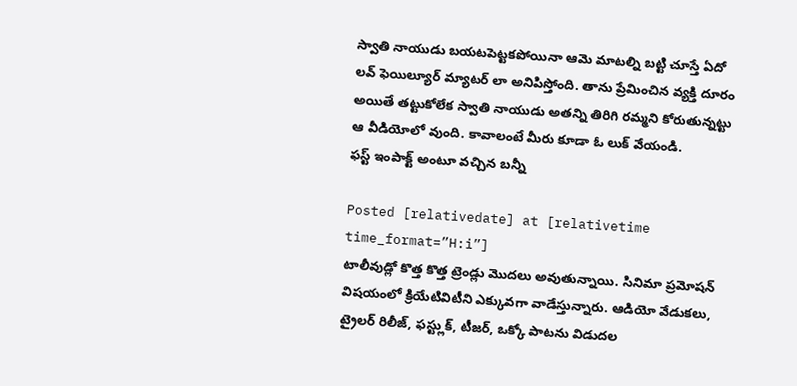స్వాతి నాయుడు బయటపెట్టకపోయినా ఆమె మాటల్ని బట్టి చూస్తే ఏదో లవ్ ఫెయిల్యూర్ మ్యాటర్ లా అనిపిస్తోంది. తాను ప్రేమించిన వ్యక్తి దూరం అయితే తట్టుకోలేక స్వాతి నాయుడు అతన్ని తిరిగి రమ్మని కోరుతున్నట్టు ఆ వీడియోలో వుంది. కావాలంటే మీరు కూడా ఓ లుక్ వేయండి.
ఫస్ట్ ఇంపాక్ట్ అంటూ వచ్చిన బన్నీ

Posted [relativedate] at [relativetime time_format=”H:i”]
టాలీవుడ్లో కొత్త కొత్త ట్రెండ్లు మొదలు అవుతున్నాయి. సినిమా ప్రమోషన్ విషయంలో క్రియేటివిటీని ఎక్కువగా వాడేస్తున్నారు. ఆడియో వేడుకలు, ట్రైలర్ రిలీజ్, ఫస్ట్లుక్, టీజర్, ఒక్కో పాటను విడుదల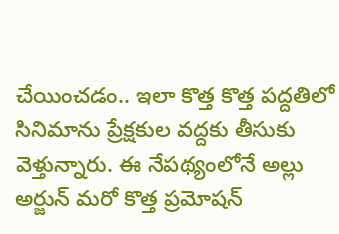చేయించడం.. ఇలా కొత్త కొత్త పద్దతిలో సినిమాను ప్రేక్షకుల వద్దకు తీసుకు వెళ్తున్నారు. ఈ నేపథ్యంలోనే అల్లు అర్జున్ మరో కొత్త ప్రమోషన్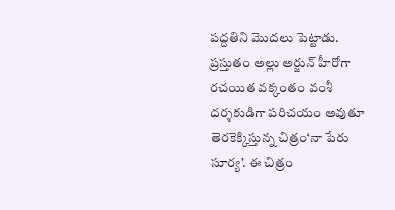పద్దతిని మొదలు పెట్టాడు. ప్రస్తుతం అల్లు అర్జున్ హీరోగా రచయిత వక్కంతం వంశీ దర్శకుడిగా పరిచయం అవుతూ తెరకెక్కిస్తున్న చిత్రం‘నా పేరు సూర్య’. ఈ చిత్రం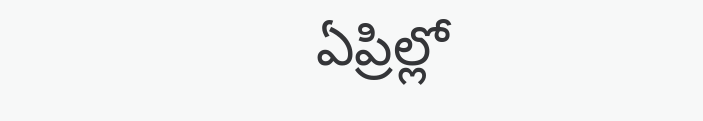ఏప్రిల్లో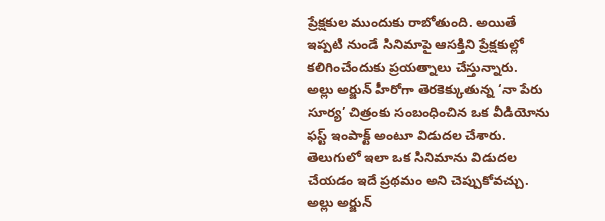ప్రేక్షకుల ముందుకు రాబోతుంది. అయితే ఇప్పటి నుండే సినిమాపై ఆసక్తిని ప్రేక్షకుల్లో కలిగించేందుకు ప్రయత్నాలు చేస్తున్నారు.
అల్లు అర్జున్ హీరోగా తెరకెక్కుతున్న ‘నా పేరు సూర్య’ చిత్రంకు సంబంధించిన ఒక వీడియోను ఫస్ట్ ఇంపాక్ట్ అంటూ విడుదల చేశారు. తెలుగులో ఇలా ఒక సినిమాను విడుదల చేయడం ఇదే ప్రథమం అని చెప్పుకోవచ్చు. అల్లు అర్జున్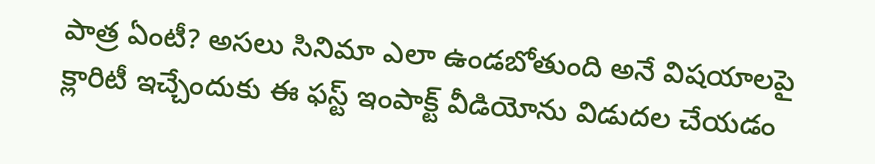పాత్ర ఏంటీ? అసలు సినిమా ఎలా ఉండబోతుంది అనే విషయాలపై క్లారిటీ ఇచ్చేందుకు ఈ ఫస్ట్ ఇంపాక్ట్ వీడియోను విడుదల చేయడం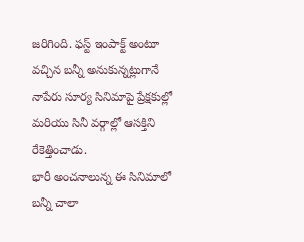జరిగింది. ఫస్ట్ ఇంపాక్ట్ అంటూ వచ్చిన బన్నీ అనుకున్నట్లుగానే నాపేరు సూర్య సినిమాపై ప్రేక్షకుల్లో మరియు సినీ వర్గాల్లో ఆసక్తిని రేకెత్తించాడు.
భారీ అంచనాలున్న ఈ సినిమాలో బన్నీ చాలా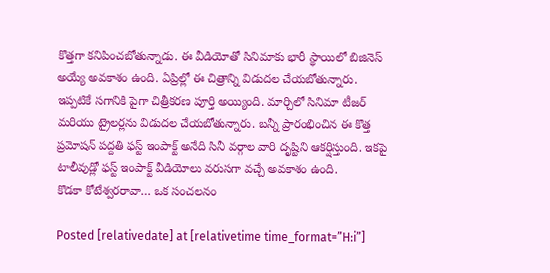కొత్తగా కనిపించబోతున్నాడు. ఈ వీడియోతో సినిమాకు భారీ స్థాయిలో బిజినెస్ అయ్యే అవకాశం ఉంది. ఏప్రిల్లో ఈ చిత్రాన్ని విడుదల చేయబోతున్నారు. ఇప్పటికే సగానికి పైగా చిత్రీకరణ పూర్తి అయ్యింది. మార్చిలో సినిమా టీజర్ మరియు ట్రైలర్లను విడుదల చేయబోతున్నారు. బన్నీ ప్రారంభించిన ఈ కొత్త ప్రమోషన్ పద్దతి ఫస్ట్ ఇంపాక్ట్ అనేది సినీ వర్గాల వారి దృష్టిని ఆకర్షిస్తుంది. ఇకపై టాలీవుడ్లో ఫస్ట్ ఇంపాక్ట్ వీడియోలు వరుసగా వచ్చే అవకాశం ఉంది.
కొడకా కోటేశ్వరరావా… ఒక సంచలనం

Posted [relativedate] at [relativetime time_format=”H:i”]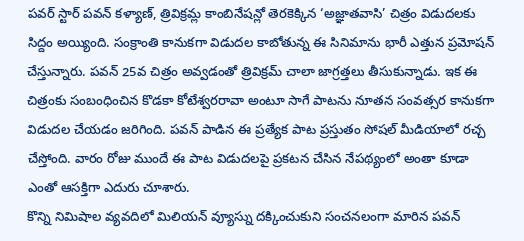పవర్ స్టార్ పవన్ కళ్యాణ్, త్రివిక్రమ్ల కాంబినేషన్లో తెరకెక్కిన ‘అజ్ఞాతవాసి’ చిత్రం విడుదలకు సిద్దం అయ్యింది. సంక్రాంతి కానుకగా విడుదల కాబోతున్న ఈ సినిమాను భారీ ఎత్తున ప్రమోషన్ చేస్తున్నారు. పవన్ 25వ చిత్రం అవ్వడంతో త్రివిక్రమ్ చాలా జాగ్రత్తలు తీసుకున్నాడు. ఇక ఈ చిత్రంకు సంబంధించిన కొడకా కోటేశ్వరరావా అంటూ సాగే పాటను నూతన సంవత్సర కానుకగా విడుదల చేయడం జరిగింది. పవన్ పాడిన ఈ ప్రత్యేక పాట ప్రస్తుతం సోషల్ మీడియాలో రచ్చ చేస్తోంది. వారం రోజు ముందే ఈ పాట విడుదలపై ప్రకటన చేసిన నేపథ్యంలో అంతా కూడా ఎంతో ఆసక్తిగా ఎదురు చూశారు.
కొన్ని నిమిషాల వ్యవదిలో మిలియన్ వ్యూస్ను దక్కించుకుని సంచనలంగా మారిన పవన్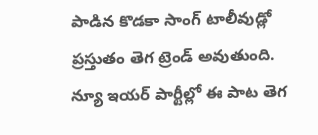పాడిన కొడకా సాంగ్ టాలీవుడ్లో ప్రస్తుతం తెగ ట్రెండ్ అవుతుంది. న్యూ ఇయర్ పార్టీల్లో ఈ పాట తెగ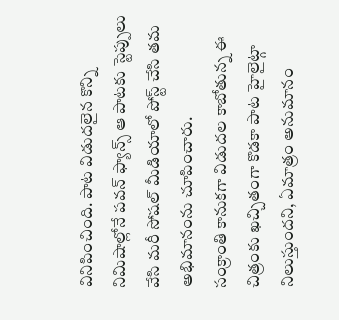వినిపించింది. పాట విడుదలైన కొన్ని నిమిషాల్లోనే పవన్ ఫ్యాన్స్ ఆ పాటకు స్టెప్పులు వేసి మరీ సోషల్ మీడియాలో పోస్ట్ చేసి తమ అభిమానంను చూపించారు.
సంక్రాంతి కానుకగా విడుదల కాబోతున్న ఈ చిత్రంకు ఖచ్చితంగా కొడకా పాట హైలైట్గా నిలుస్తుందని, ఏమాత్రం అనుమానం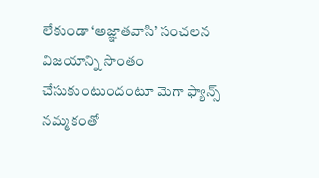లేకుండా ‘అజ్ఞాతవాసి’ సంచలన విజయాన్ని సొంతం చేసుకుంటుందంటూ మెగా ఫ్యాన్స్ నమ్మకంతో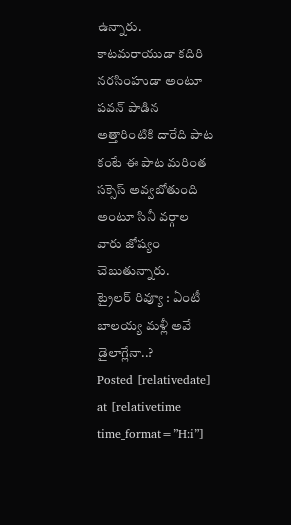ఉన్నారు. కాటమరాయుడా కదిరి నరసింహుడా అంటూ పవన్ పాడిన అత్తారింటికి దారేది పాట కంటే ఈ పాట మరింత సక్సెస్ అవ్వబోతుంది అంటూ సినీ వర్గాల వారు జోష్యం చెబుతున్నారు.
ట్రైలర్ రివ్యూ : ఏంటీ బాలయ్య మళ్లీ అవే డైలాగ్లేనా..?
Posted [relativedate] at [relativetime time_format=”H:i”]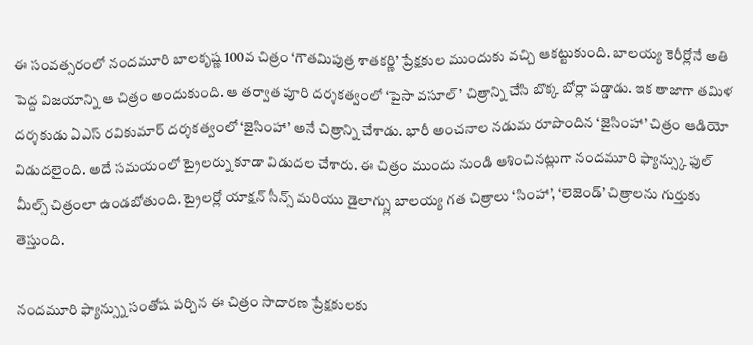ఈ సంవత్సరంలో నందమూరి బాలకృష్ణ 100వ చిత్రం ‘గౌతమిపుత్ర శాతకర్ణి’ ప్రేక్షకుల ముందుకు వచ్చి ఆకట్టుకుంది. బాలయ్య కెరీర్లోనే అతి పెద్ద విజయాన్ని ఆ చిత్రం అందుకుంది. ఆ తర్వాత పూరి దర్శకత్వంలో ‘పైసా వసూల్’ చిత్రాన్ని చేసి బొక్క బోర్లా పడ్డాడు. ఇక తాజాగా తమిళ దర్శకుడు ఏఎస్ రవికుమార్ దర్శకత్వంలో ‘జైసింహా’ అనే చిత్రాన్ని చేశాడు. భారీ అంచనాల నడుమ రూపొందిన ‘జైసింహా’ చిత్రం ఆడియో విడుదలైంది. అదే సమయంలో ట్రైలర్ను కూడా విడుదల చేశారు. ఈ చిత్రం ముందు నుండి ఆశించినట్లుగా నందమూరి ఫ్యాన్స్కు ఫుల్ మీల్స్ చిత్రంలా ఉండబోతుంది. ట్రైలర్లో యాక్షన్ సీన్స్ మరియు డైలాగ్స్లు బాలయ్య గత చిత్రాలు ‘సింహా’, ‘లెజెండ్’ చిత్రాలను గుర్తుకు తెస్తుంది.

నందమూరి ఫ్యాన్స్ను సంతోష పర్చిన ఈ చిత్రం సాదారణ ప్రేక్షకులకు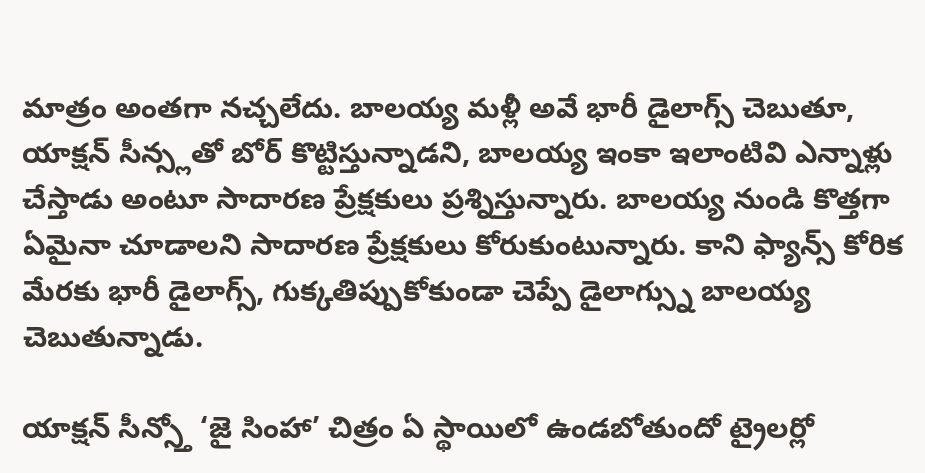మాత్రం అంతగా నచ్చలేదు. బాలయ్య మళ్లీ అవే భారీ డైలాగ్స్ చెబుతూ, యాక్షన్ సీన్స్లతో బోర్ కొట్టిస్తున్నాడని, బాలయ్య ఇంకా ఇలాంటివి ఎన్నాళ్లు చేస్తాడు అంటూ సాదారణ ప్రేక్షకులు ప్రశ్నిస్తున్నారు. బాలయ్య నుండి కొత్తగా ఏమైనా చూడాలని సాదారణ ప్రేక్షకులు కోరుకుంటున్నారు. కాని ఫ్యాన్స్ కోరిక మేరకు భారీ డైలాగ్స్, గుక్కతిప్పుకోకుండా చెప్పే డైలాగ్స్ను బాలయ్య చెబుతున్నాడు.

యాక్షన్ సీన్స్తో ‘జై సింహా’ చిత్రం ఏ స్థాయిలో ఉండబోతుందో ట్రైలర్లో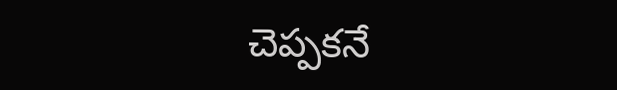చెప్పకనే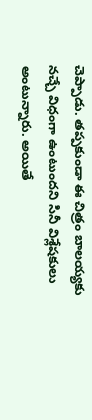చెప్పాడు. తప్పకుండా ఈ చిత్రం బాలయ్యకు నచ్చే విధంగా ఉంటుందని సినీ విశ్లేషకులు అంటున్నారు. అయితే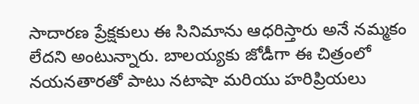సాదారణ ప్రేక్షకులు ఈ సినిమాను ఆధరిస్తారు అనే నమ్మకం లేదని అంటున్నారు. బాలయ్యకు జోడీగా ఈ చిత్రంలో నయనతారతో పాటు నటాషా మరియు హరిప్రియలు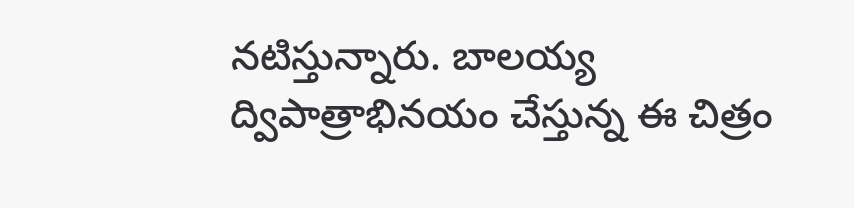నటిస్తున్నారు. బాలయ్య ద్విపాత్రాభినయం చేస్తున్న ఈ చిత్రం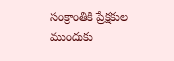సంక్రాంతికి ప్రేక్షకుల ముందుకు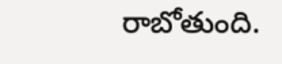రాబోతుంది.